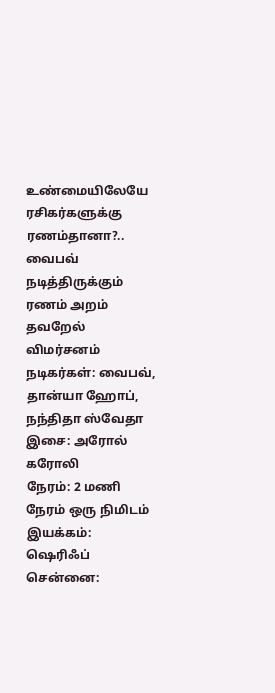உண்மையிலேயே ரசிகர்களுக்கு ரணம்தானா?.. வைபவ் நடித்திருக்கும் ரணம் அறம் தவறேல் விமர்சனம்
நடிகர்கள்: வைபவ், தான்யா ஹோப், நந்திதா ஸ்வேதா
இசை: அரோல் கரோலி
நேரம்: 2 மணி நேரம் ஒரு நிமிடம்
இயக்கம்: ஷெரிஃப்
சென்னை: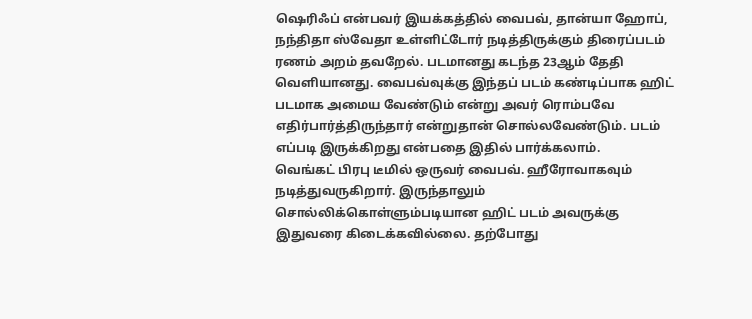ஷெரிஃப் என்பவர் இயக்கத்தில் வைபவ், தான்யா ஹோப், நந்திதா ஸ்வேதா உள்ளிட்டோர் நடித்திருக்கும் திரைப்படம் ரணம் அறம் தவறேல். படமானது கடந்த 23ஆம் தேதி வெளியானது. வைபவ்வுக்கு இந்தப் படம் கண்டிப்பாக ஹிட் படமாக அமைய வேண்டும் என்று அவர் ரொம்பவே எதிர்பார்த்திருந்தார் என்றுதான் சொல்லவேண்டும். படம் எப்படி இருக்கிறது என்பதை இதில் பார்க்கலாம்.
வெங்கட் பிரபு டீமில் ஒருவர் வைபவ். ஹீரோவாகவும் நடித்துவருகிறார். இருந்தாலும் சொல்லிக்கொள்ளும்படியான ஹிட் படம் அவருக்கு இதுவரை கிடைக்கவில்லை. தற்போது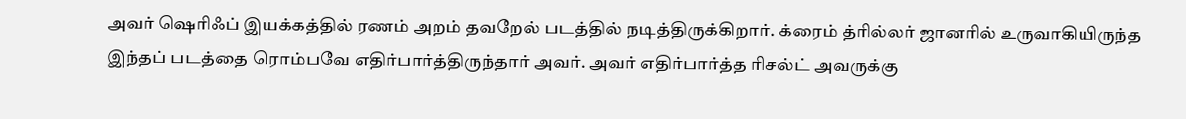அவர் ஷெரிஃப் இயக்கத்தில் ரணம் அறம் தவறேல் படத்தில் நடித்திருக்கிறார். க்ரைம் த்ரில்லர் ஜானரில் உருவாகியிருந்த இந்தப் படத்தை ரொம்பவே எதிர்பார்த்திருந்தார் அவர். அவர் எதிர்பார்த்த ரிசல்ட் அவருக்கு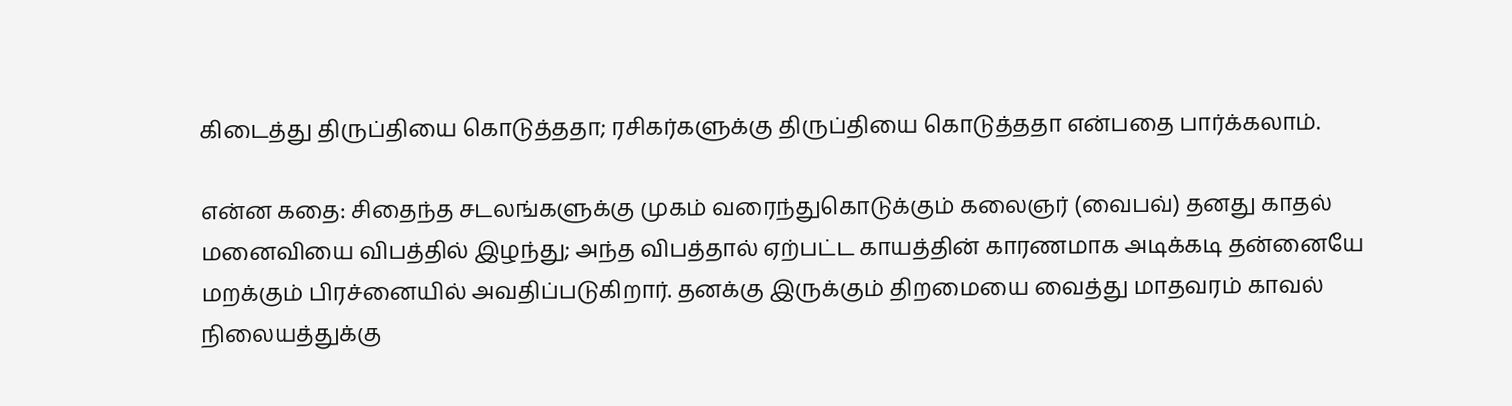கிடைத்து திருப்தியை கொடுத்ததா; ரசிகர்களுக்கு திருப்தியை கொடுத்ததா என்பதை பார்க்கலாம்.

என்ன கதை: சிதைந்த சடலங்களுக்கு முகம் வரைந்துகொடுக்கும் கலைஞர் (வைபவ்) தனது காதல் மனைவியை விபத்தில் இழந்து; அந்த விபத்தால் ஏற்பட்ட காயத்தின் காரணமாக அடிக்கடி தன்னையே மறக்கும் பிரச்னையில் அவதிப்படுகிறார். தனக்கு இருக்கும் திறமையை வைத்து மாதவரம் காவல் நிலையத்துக்கு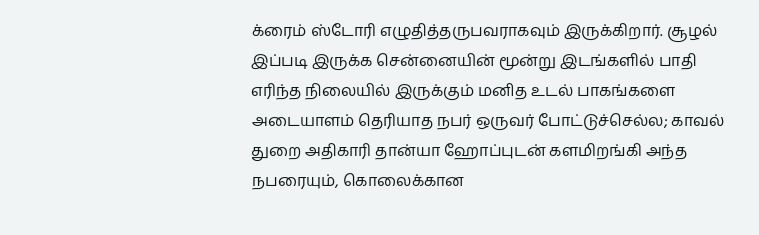க்ரைம் ஸ்டோரி எழுதித்தருபவராகவும் இருக்கிறார். சூழல் இப்படி இருக்க சென்னையின் மூன்று இடங்களில் பாதி எரிந்த நிலையில் இருக்கும் மனித உடல் பாகங்களை அடையாளம் தெரியாத நபர் ஒருவர் போட்டுச்செல்ல; காவல் துறை அதிகாரி தான்யா ஹோப்புடன் களமிறங்கி அந்த நபரையும், கொலைக்கான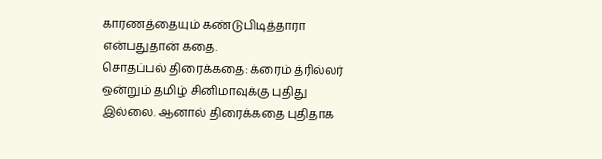காரணத்தையும் கண்டுபிடித்தாரா என்பதுதான் கதை.
சொதப்பல் திரைக்கதை: க்ரைம் த்ரில்லர் ஒன்றும் தமிழ் சினிமாவுக்கு புதிது இல்லை. ஆனால் திரைக்கதை புதிதாக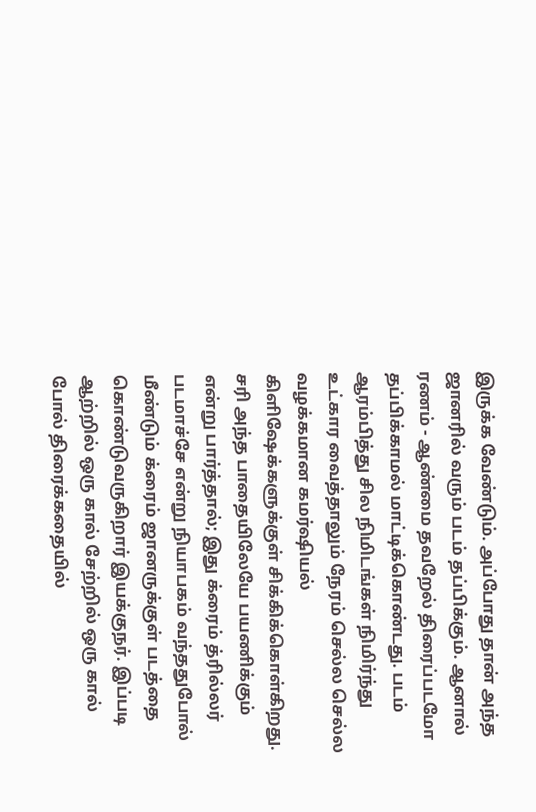இருக்க வேண்டும். அப்போது தான் அந்த ஜானரில் வரும் படம் தப்பிக்கும். ஆனால் ரணம் - ஆண்மை தவறேல் திரைப்படமோ தப்பிக்காமல் மாட்டிக்கொண்டது. படம் ஆரம்பித்து சில நிமிடங்கள் நிமிர்ந்து உட்கார வைத்தாலும் நேரம் செல்ல செல்ல வழக்கமான கமர்ஷியல் கிளிஷேக்களுக்குள் சிக்கிக்கொள்கிறது. சரி அந்த பாதையிலேயே பயணிக்கும் என்று பார்த்தால்; இது க்ரைம் த்ரில்லர் படமாச்சே என்று நியாபகம் வந்ததுபோல் மீண்டும் க்ரைம் ஜானருக்குள் படத்தை கொண்டுவருகிறார் இயக்குநர். இப்படி ஆற்றில் ஒரு கால் சேற்றில் ஒரு கால் போல் திரைக்கதையில்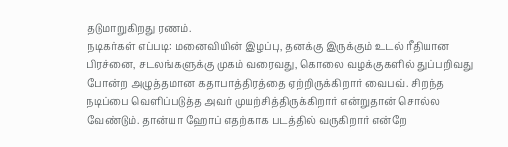தடுமாறுகிறது ரணம்.
நடிகர்கள் எப்படி: மனைவியின் இழப்பு, தனக்கு இருக்கும் உடல் ரீதியான பிரச்னை, சடலங்களுக்கு முகம் வரைவது, கொலை வழக்குகளில் துப்பறிவது போன்ற அழுத்தமான கதாபாத்திரத்தை ஏற்றிருக்கிறார் வைபவ். சிறந்த நடிப்பை வெளிப்படுத்த அவர் முயற்சித்திருக்கிறார் என்றுதான் சொல்ல வேண்டும். தான்யா ஹோப் எதற்காக படத்தில் வருகிறார் என்றே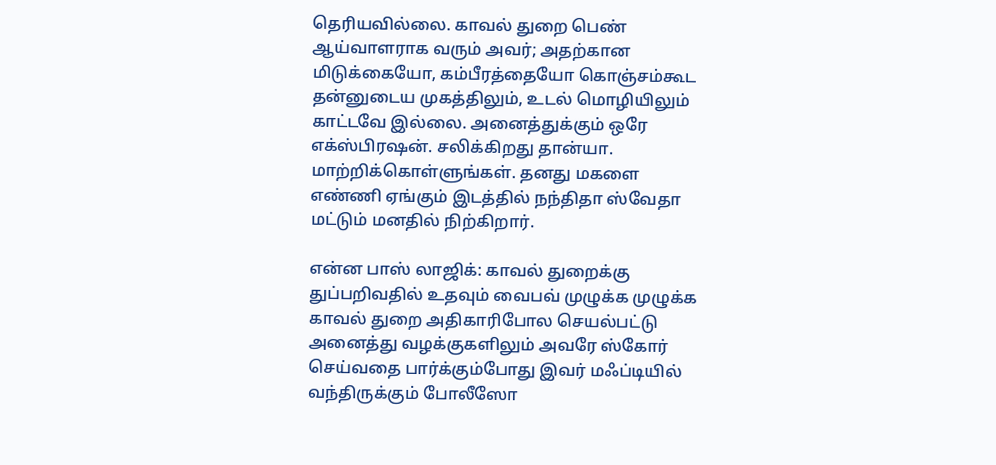தெரியவில்லை. காவல் துறை பெண் ஆய்வாளராக வரும் அவர்; அதற்கான மிடுக்கையோ, கம்பீரத்தையோ கொஞ்சம்கூட தன்னுடைய முகத்திலும், உடல் மொழியிலும் காட்டவே இல்லை. அனைத்துக்கும் ஒரே எக்ஸ்பிரஷன். சலிக்கிறது தான்யா. மாற்றிக்கொள்ளுங்கள். தனது மகளை எண்ணி ஏங்கும் இடத்தில் நந்திதா ஸ்வேதா மட்டும் மனதில் நிற்கிறார்.

என்ன பாஸ் லாஜிக்: காவல் துறைக்கு துப்பறிவதில் உதவும் வைபவ் முழுக்க முழுக்க காவல் துறை அதிகாரிபோல செயல்பட்டு அனைத்து வழக்குகளிலும் அவரே ஸ்கோர் செய்வதை பார்க்கும்போது இவர் மஃப்டியில் வந்திருக்கும் போலீஸோ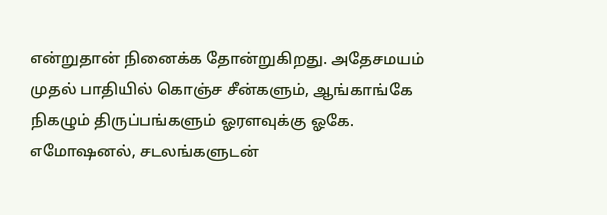என்றுதான் நினைக்க தோன்றுகிறது. அதேசமயம் முதல் பாதியில் கொஞ்ச சீன்களும், ஆங்காங்கே நிகழும் திருப்பங்களும் ஓரளவுக்கு ஓகே. எமோஷனல், சடலங்களுடன்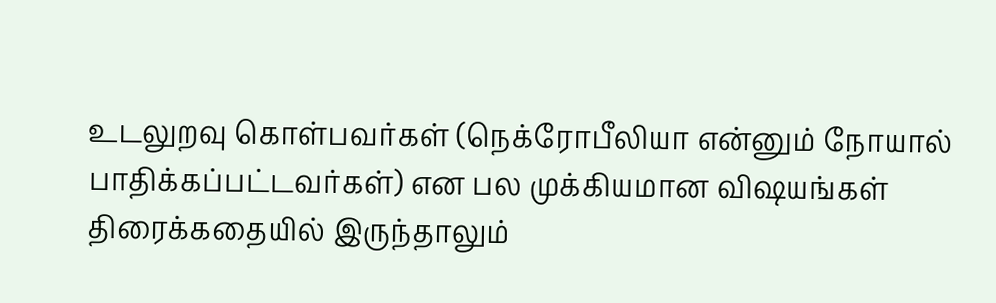உடலுறவு கொள்பவர்கள் (நெக்ரோபீலியா என்னும் நோயால் பாதிக்கப்பட்டவர்கள்) என பல முக்கியமான விஷயங்கள் திரைக்கதையில் இருந்தாலும்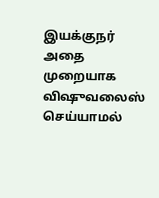இயக்குநர் அதை முறையாக விஷுவலைஸ் செய்யாமல்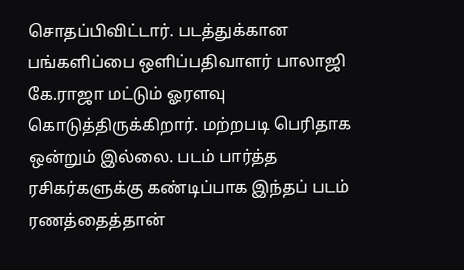சொதப்பிவிட்டார். படத்துக்கான பங்களிப்பை ஒளிப்பதிவாளர் பாலாஜி கே.ராஜா மட்டும் ஓரளவு கொடுத்திருக்கிறார். மற்றபடி பெரிதாக ஒன்றும் இல்லை. படம் பார்த்த ரசிகர்களுக்கு கண்டிப்பாக இந்தப் படம் ரணத்தைத்தான்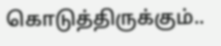கொடுத்திருக்கும்..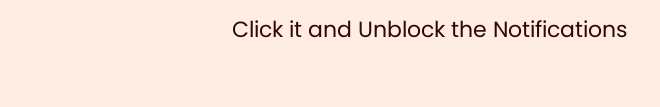Click it and Unblock the Notifications